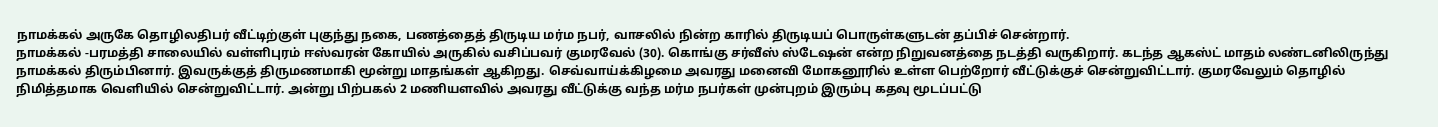நாமக்கல் அருகே தொழிலதிபர் வீட்டிற்குள் புகுந்து நகை, பணத்தைத் திருடிய மர்ம நபர், வாசலில் நின்ற காரில் திருடியப் பொருள்களுடன் தப்பிச் சென்றார்.
நாமக்கல் -பரமத்தி சாலையில் வள்ளிபுரம் ஈஸ்வரன் கோயில் அருகில் வசிப்பவர் குமரவேல் (30). கொங்கு சர்வீஸ் ஸ்டேஷன் என்ற நிறுவனத்தை நடத்தி வருகிறார். கடந்த ஆகஸ்ட் மாதம் லண்டனிலிருந்து நாமக்கல் திரும்பினார். இவருக்குத் திருமணமாகி மூன்று மாதங்கள் ஆகிறது. செவ்வாய்க்கிழமை அவரது மனைவி மோகனூரில் உள்ள பெற்றோர் வீட்டுக்குச் சென்றுவிட்டார். குமரவேலும் தொழில் நிமித்தமாக வெளியில் சென்றுவிட்டார். அன்று பிற்பகல் 2 மணியளவில் அவரது வீட்டுக்கு வந்த மர்ம நபர்கள் முன்புறம் இரும்பு கதவு மூடப்பட்டு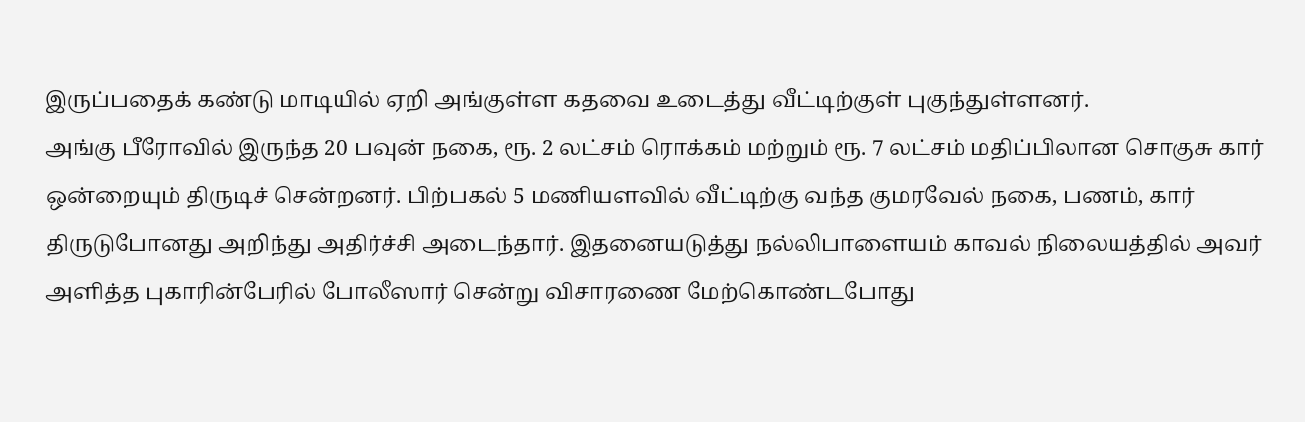இருப்பதைக் கண்டு மாடியில் ஏறி அங்குள்ள கதவை உடைத்து வீட்டிற்குள் புகுந்துள்ளனர்.
அங்கு பீரோவில் இருந்த 20 பவுன் நகை, ரூ. 2 லட்சம் ரொக்கம் மற்றும் ரூ. 7 லட்சம் மதிப்பிலான சொகுசு கார் ஒன்றையும் திருடிச் சென்றனர். பிற்பகல் 5 மணியளவில் வீட்டிற்கு வந்த குமரவேல் நகை, பணம், கார் திருடுபோனது அறிந்து அதிர்ச்சி அடைந்தார். இதனையடுத்து நல்லிபாளையம் காவல் நிலையத்தில் அவர் அளித்த புகாரின்பேரில் போலீஸார் சென்று விசாரணை மேற்கொண்டபோது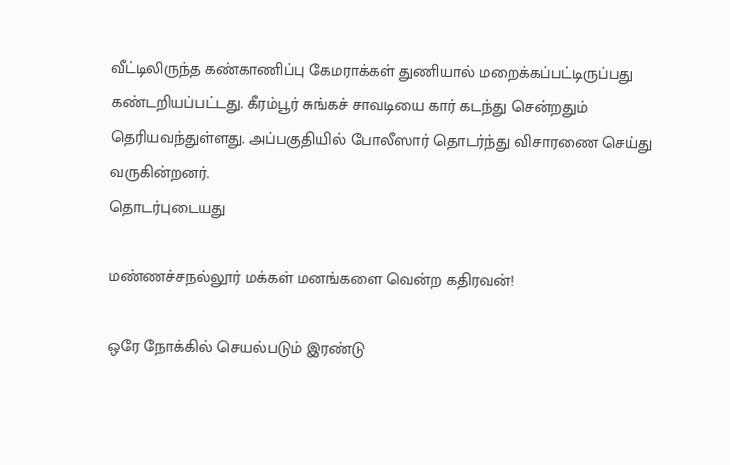வீட்டிலிருந்த கண்காணிப்பு கேமராக்கள் துணியால் மறைக்கப்பட்டிருப்பது கண்டறியப்பட்டது. கீரம்பூர் சுங்கச் சாவடியை கார் கடந்து சென்றதும் தெரியவந்துள்ளது. அப்பகுதியில் போலீஸார் தொடர்ந்து விசாரணை செய்து வருகின்றனர்.
தொடர்புடையது

மண்ணச்சநல்லூர் மக்கள் மனங்களை வென்ற கதிரவன்!

ஒரே நோக்கில் செயல்படும் இரண்டு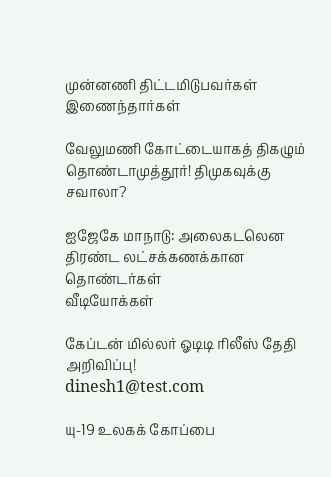முன்னணி திட்டமிடுபவர்கள் இணைந்தார்கள்

வேலுமணி கோட்டையாகத் திகழும் தொண்டாமுத்தூர்! திமுகவுக்கு சவாலா?

ஐஜேகே மாநாடு: அலைகடலென திரண்ட லட்சக்கணக்கான தொண்டர்கள்
வீடியோக்கள்

கேப்டன் மில்லர் ஓடிடி ரிலீஸ் தேதி அறிவிப்பு!
dinesh1@test.com

யு-19 உலகக் கோப்பை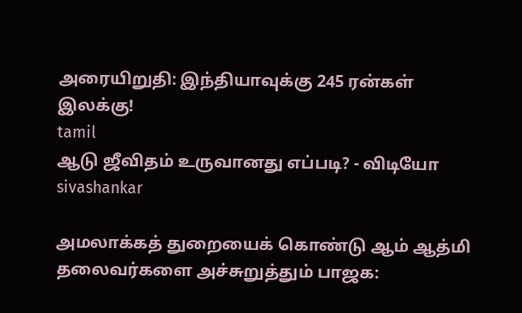அரையிறுதி: இந்தியாவுக்கு 245 ரன்கள் இலக்கு!
tamil
ஆடு ஜீவிதம் உருவானது எப்படி? - விடியோ
sivashankar

அமலாக்கத் துறையைக் கொண்டு ஆம் ஆத்மி தலைவர்களை அச்சுறுத்தும் பாஜக: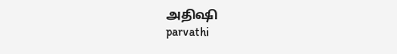அதிஷி
parvathi